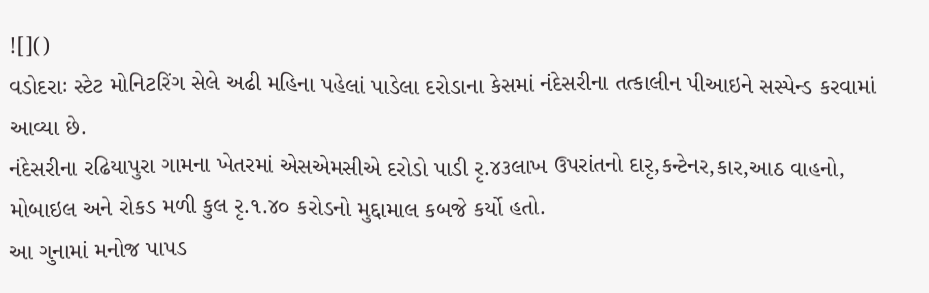![]()
વડોદરાઃ સ્ટેટ મોનિટરિંગ સેલે અઢી મહિના પહેલાં પાડેલા દરોડાના કેસમાં નંદેસરીના તત્કાલીન પીઆઇને સસ્પેન્ડ કરવામાં આવ્યા છે.
નંદેસરીના રઢિયાપુરા ગામના ખેતરમાં એસએમસીએ દરોડો પાડી રૃ.૪૩લાખ ઉપરાંતનો દારૃ,કન્ટેનર,કાર,આઠ વાહનો, મોબાઇલ અને રોકડ મળી કુલ રૃ.૧.૪૦ કરોડનો મુદ્દામાલ કબજે કર્યો હતો.
આ ગુનામાં મનોજ પાપડ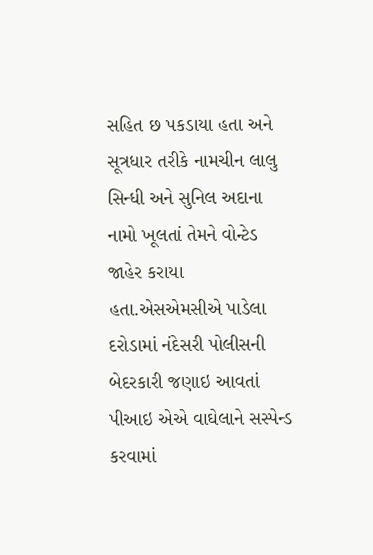સહિત છ પકડાયા હતા અને સૂત્રધાર તરીકે નામચીન લાલુ સિન્ધી અને સુનિલ અદાના નામો ખૂલતાં તેમને વોન્ટેડ જાહેર કરાયા હતા.એસએમસીએ પાડેલા દરોડામાં નંદેસરી પોલીસની બેદરકારી જણાઇ આવતાં પીઆઇ એએ વાઘેલાને સસ્પેન્ડ કરવામાં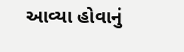આવ્યા હોવાનું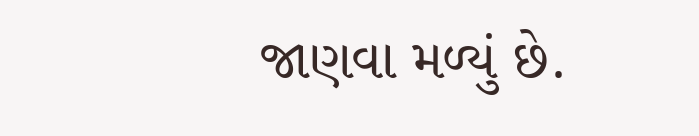જાણવા મળ્યું છે.